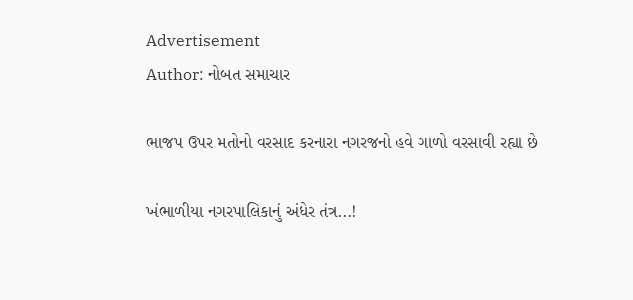Advertisement
Author: નોબત સમાચાર

ભાજપ ઉપર મતોનો વરસાદ કરનારા નગરજનો હવે ગાળો વરસાવી રહ્યા છે

ખંભાળીયા નગરપાલિકાનું અંધેર તંત્ર...!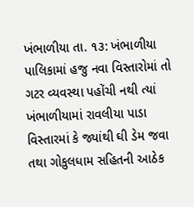ખંભાળીયા તા. ૧૩: ખંભાળીયા પાલિકામાં હજુ નવા વિસ્તારોમાં તો ગટર વ્યવસ્થા પહોંચી નથી ત્યાં ખંભાળીયામાં રાવલીયા પાડા વિસ્તારમાં કે જ્યાંથી ઘી ડેમ જવા તથા ગોકુલધામ સહિતની આઠેક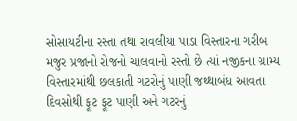સોસાયટીના રસ્તા તથા રાવલીયા પાડા વિસ્તારના ગરીબ મજુર પ્રજાનો રોજનો ચાલવાનો રસ્તો છે ત્યાં નજીકના ગ્રામ્ય વિસ્તારમાંથી છલકાતી ગટરોનું પાણી જથ્થાબંધ આવતા દિવસોથી ફૂટ ફૂટ પાણી અને ગટરનું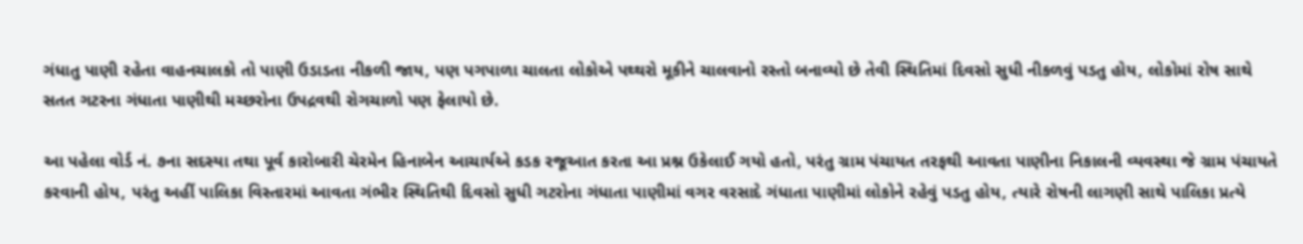ગંધાતુ પાણી રહેતા વાહનચાલકો તો પાણી ઉડાડતા નીકળી જાય, પણ પગપાળા ચાલતા લોકોએ પથ્થરો મૂકીને ચાલવાનો રસ્તો બનાવ્યો છે તેવી સ્થિતિમાં દિવસો સુધી નીકળવું પડતુ હોય, લોકોમાં રોષ સાથે સતત ગટરના ગંધાતા પાણીથી મચ્છરોના ઉપદ્રવથી રોગચાળો પણ ફેલાયો છે.

આ પહેલા વોર્ડ નં. ૭ના સદસ્યા તથા પૂર્વ કારોબારી ચેરમેન હિનાબેન આચાર્યએ કડક રજૂઆત કરતા આ પ્રશ્ન ઉકેલાઈ ગયો હતો, પરંતુ ગ્રામ પંચાયત તરફથી આવતા પાણીના નિકાલની વ્યવસ્થા જે ગ્રામ પંચાયતે કરવાની હોય, પરંતુ અહીં પાલિકા વિસ્તારમાં આવતા ગંભીર સ્થિતિથી દિવસો સુધી ગટરોના ગંધાતા પાણીમાં વગર વરસાદે ગંધાતા પાણીમાં લોકોને રહેવું પડતુ હોય, ત્યારે રોષની લાગણી સાથે પાલિકા પ્રત્યે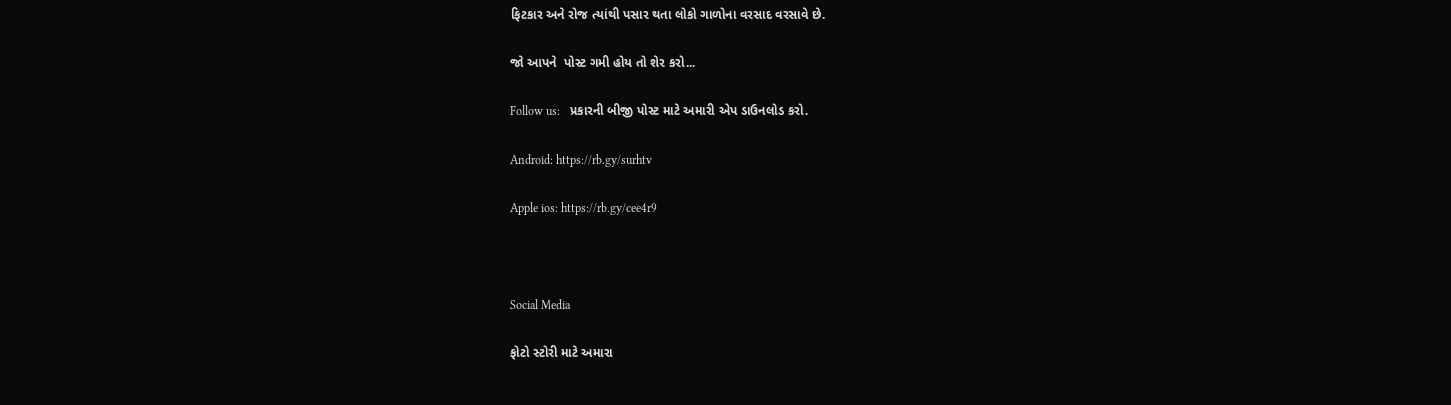ફિટકાર અને રોજ ત્યાંથી પસાર થતા લોકો ગાળોના વરસાદ વરસાવે છે.

જો આપને  પોસ્ટ ગમી હોય તો શેર કરો...

Follow us:   પ્રકારની બીજી પોસ્ટ માટે અમારી એપ ડાઉનલોડ કરો.

Android: https://rb.gy/surhtv

Apple ios: https://rb.gy/cee4r9



Social Media

ફોટો સ્ટોરી માટે અમારા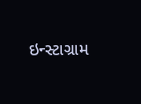ઇન્સ્ટાગ્રામ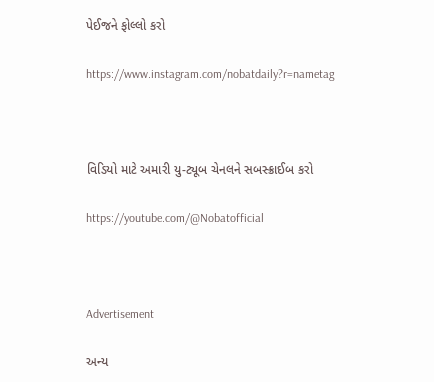પેઈજને ફોલ્લો કરો

https://www.instagram.com/nobatdaily?r=nametag



વિડિયો માટે અમારી યુ-ટ્યૂબ ચેનલને સબસ્ક્રાઈબ કરો

https://youtube.com/@Nobatofficial



Advertisement

અન્ય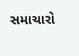સમાચારો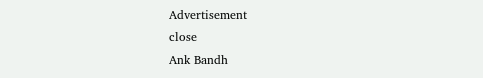Advertisement
close
Ank Bandh